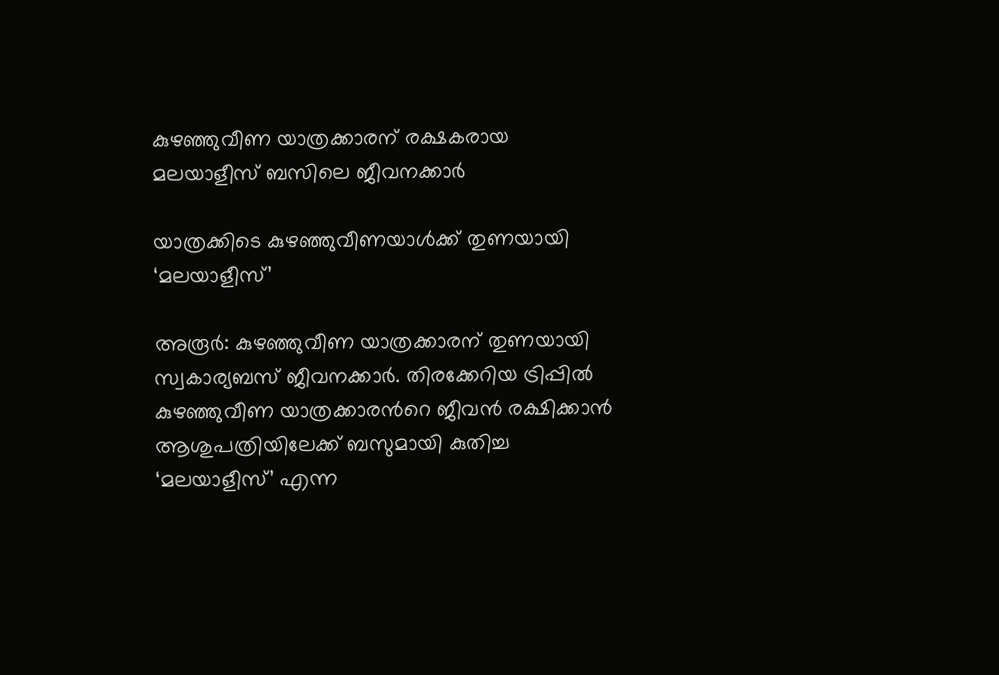കുഴഞ്ഞുവീണ യാത്രക്കാരന് രക്ഷകരായ മലയാളീസ് ബസിലെ ജീവനക്കാര്‍

യാത്രക്കിടെ കുഴഞ്ഞുവീണയാൾക്ക് തുണയായി ‘മലയാളീസ്’

അരൂർ: കുഴഞ്ഞുവീണ യാത്രക്കാരന് തുണയായി സ്വകാര്യബസ് ജീവനക്കാർ. തിരക്കേറിയ ട്രിപ്പില്‍ കുഴഞ്ഞുവീണ യാത്രക്കാരന്‍റെ ജീവന്‍ രക്ഷിക്കാന്‍ ആശുപത്രിയിലേക്ക് ബസുമായി കുതിച്ച ‘മലയാളീസ്’ എന്ന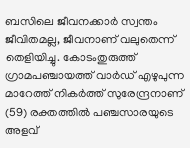ബസിലെ ജീവനക്കാര്‍ സ്വന്തം ജീവിതമല്ല, ജീവനാണ് വലുതെന്ന് തെളിയിച്ചു. കോടംതുരുത്ത് ഗ്രാമപഞ്ചായത്ത് വാര്‍ഡ് എഴുപുന്ന മാറേത്ത് നികര്‍ത്ത് സുരേന്ദ്രനാണ് (59) രക്തത്തിൽ പഞ്ചസാരയുടെ അളവ്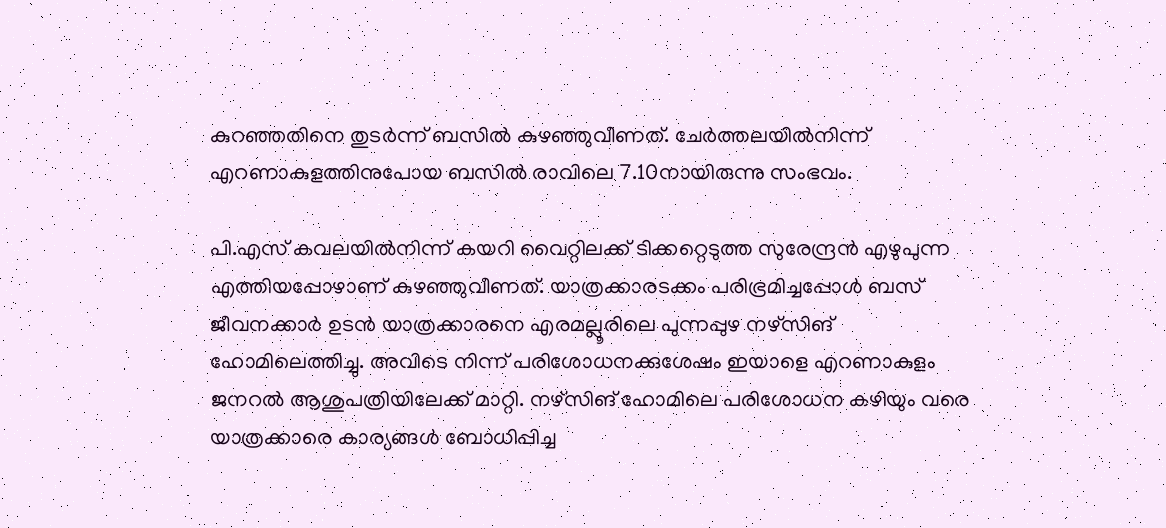കുറഞ്ഞതിനെ തുടര്‍ന്ന് ബസില്‍ കുഴഞ്ഞുവീണത്. ചേര്‍ത്തലയില്‍നിന്ന് എറണാകുളത്തിനുപോയ ബസില്‍ രാവിലെ 7.10നായിരുന്നു സംഭവം.

പി.എസ് കവലയില്‍നിന്ന് കയറി വൈറ്റിലക്ക് ടിക്കറ്റെടുത്ത സുരേന്ദ്രന്‍ എഴുപുന്ന എത്തിയപ്പോഴാണ് കുഴഞ്ഞുവീണത്. യാത്രക്കാരടക്കം പരിഭ്രമിച്ചപ്പോള്‍ ബസ് ജീവനക്കാര്‍ ഉടന്‍ യാത്രക്കാരനെ എരമല്ലൂരിലെ പുന്നപ്പുഴ നഴ്‌സിങ് ഹോമിലെത്തിച്ചു. അവിടെ നിന്ന് പരിശോധനക്കുശേഷം ഇയാളെ എറണാകുളം ജനറല്‍ ആശുപത്രിയിലേക്ക് മാറ്റി. നഴ്സിങ് ഹോമിലെ പരിശോധന കഴിയും വരെ യാത്രക്കാരെ കാര്യങ്ങള്‍ ബോധിപ്പിച്ച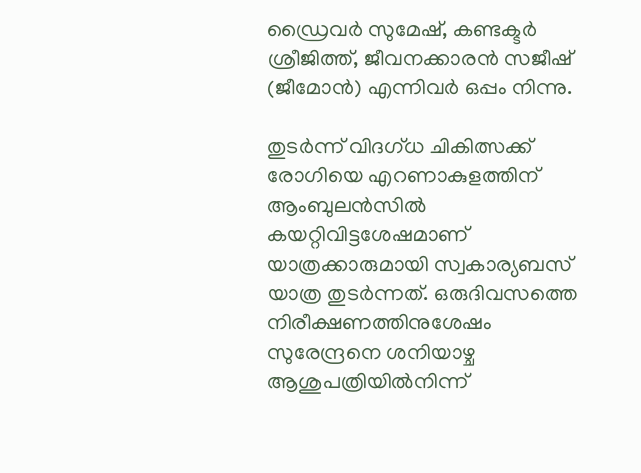ഡ്രൈവര്‍ സുമേഷ്, കണ്ടക്ടര്‍ ശ്രീജിത്ത്, ജീവനക്കാരൻ സജീഷ് (ജീമോന്‍) എന്നിവര്‍ ഒപ്പം നിന്നു.

തുടര്‍ന്ന് വിദഗ്ധ ചികിത്സക്ക് രോഗിയെ എറണാകുളത്തിന് ആംബുലന്‍സില്‍ കയറ്റിവിട്ടശേഷമാണ് യാത്രക്കാരുമായി സ്വകാര്യബസ് യാത്ര തുടര്‍ന്നത്. ഒരുദിവസത്തെ നിരീക്ഷണത്തിനുശേഷം സുരേന്ദ്രനെ ശനിയാഴ്ച ആശുപത്രിയില്‍നിന്ന്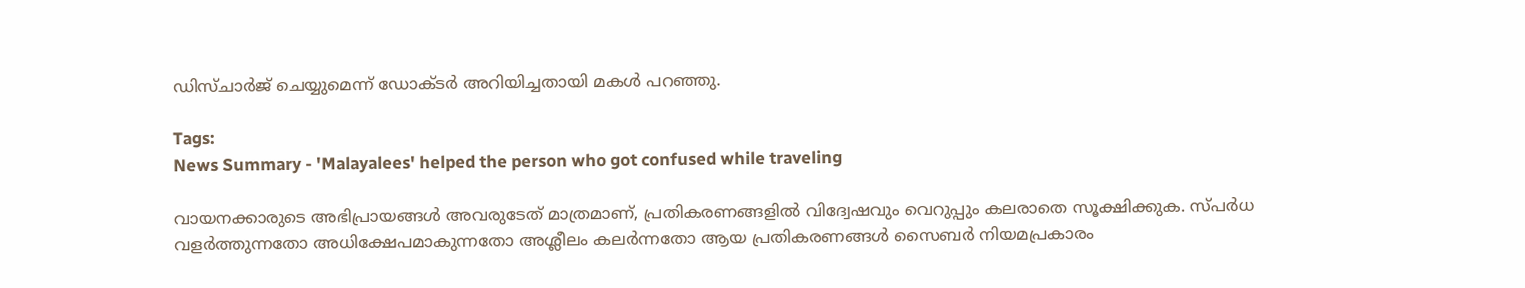ഡിസ്ചാര്‍ജ് ചെയ്യുമെന്ന് ഡോക്ടര്‍ അറിയിച്ചതായി മകള്‍ പറഞ്ഞു.

Tags:
News Summary - 'Malayalees' helped the person who got confused while traveling

വായനക്കാരുടെ അഭിപ്രായങ്ങള്‍ അവരുടേത് മാത്രമാണ്, പ്രതികരണങ്ങളിൽ വിദ്വേഷവും വെറുപ്പും കലരാതെ സൂക്ഷിക്കുക. സ്പർധ വളർത്തുന്നതോ അധിക്ഷേപമാകുന്നതോ അശ്ലീലം കലർന്നതോ ആയ പ്രതികരണങ്ങൾ സൈബർ നിയമപ്രകാരം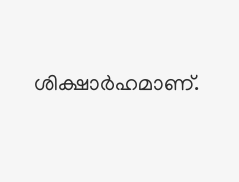ശിക്ഷാർഹമാണ്.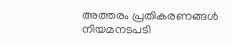അത്തരം പ്രതികരണങ്ങൾ നിയമനടപടി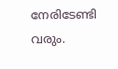നേരിടേണ്ടി വരും.